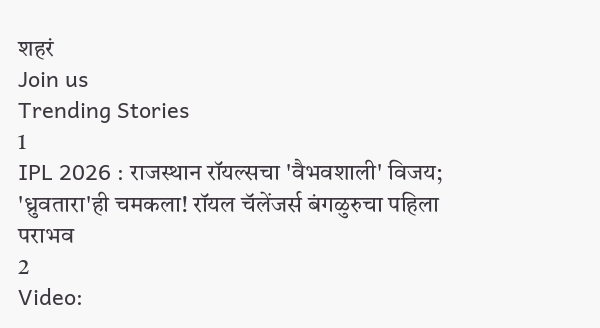शहरं
Join us
Trending Stories
1
IPL 2026 : राजस्थान रॉयल्सचा 'वैभवशाली' विजय; 'ध्रुवतारा'ही चमकला! रॉयल चॅलेंजर्स बंगळुरुचा पहिला पराभव
2
Video: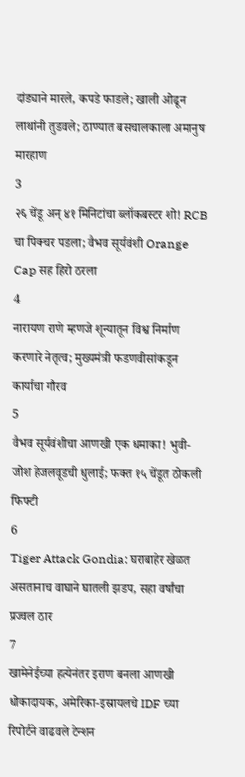दांड्याने मारले, कपडे फाडले; खाली ओढून लाथांनी तुडवले; ठाण्यात बसचालकाला अमानुष मारहाण
3
२६ चेंडू अन् ४१ मिनिटांचा ब्लॉकबस्टर शो! RCB चा पिक्चर पडला; वैभव सूर्यवंशी Orange Cap सह हिरो ठरला
4
नारायण राणे म्हणजे शून्यातून विश्व निर्माण करणारे नेतृत्व; मुख्यमंत्री फडणवीसांकडून कार्याचा गौरव
5
वैभव सूर्यवंशीचा आणखी एक धमाका! भुवी-जोश हेजलवूडची धुलाई; फक्त १५ चेंडूत ठोकली फिफ्टी
6
Tiger Attack Gondia: घराबाहेर खेळत असतानाच वाघाने घातली झडप, सहा वर्षांचा प्रज्वल ठार
7
खामेनेईच्या हत्येनंतर इराण बनला आणखी धोकादायक, अमेरिका-इस्रायलचे IDF च्या रिपोर्टने वाढवले टेन्शन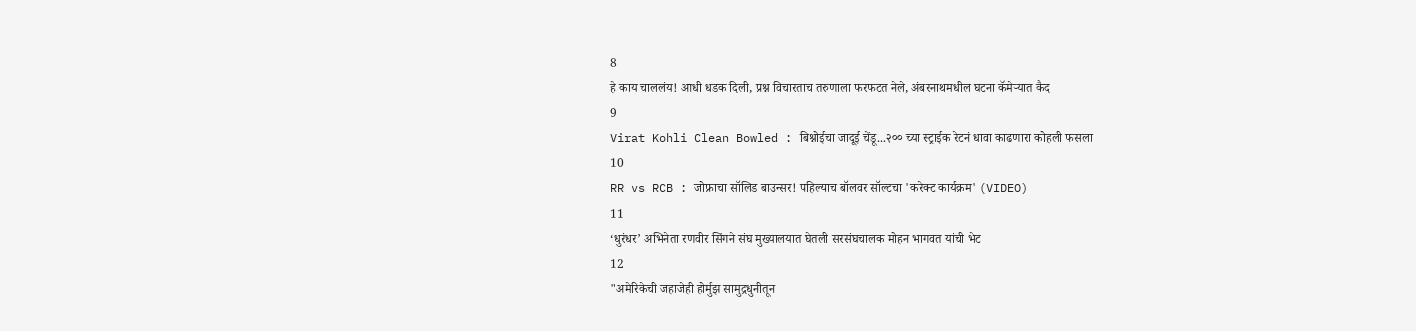8
हे काय चाललंय! आधी धडक दिली, प्रश्न विचारताच तरुणाला फरफटत नेले, अंबरनाथमधील घटना कॅमेऱ्यात कैद
9
Virat Kohli Clean Bowled : बिश्नोईचा जादूई चेंडू...२०० च्या स्ट्राईक रेटनं धावा काढणारा कोहली फसला
10
RR vs RCB : जोफ्राचा सॉलिड बाउन्सर! पहिल्याच बॉलवर सॉल्टचा 'करेक्ट कार्यक्रम' (VIDEO)
11
‘धुरंधर’ अभिनेता रणवीर सिंगने संघ मुख्यालयात घेतली सरसंघचालक मोहन भागवत यांची भेट
12
"अमेरिकेची जहाजेही होर्मुझ सामुद्रधुनीतून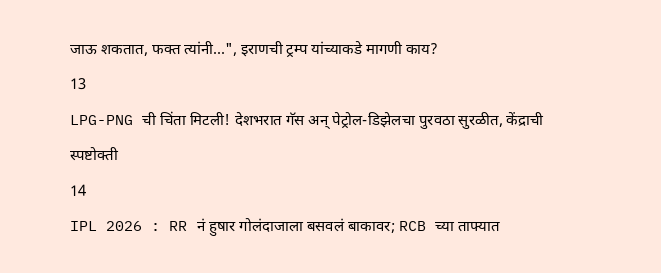जाऊ शकतात, फक्त त्यांनी...", इराणची ट्रम्प यांच्याकडे मागणी काय?
13
LPG-PNG ची चिंता मिटली! देशभरात गॅस अन् पेट्रोल-डिझेलचा पुरवठा सुरळीत, केंद्राची स्पष्टोक्ती
14
IPL 2026 : RR नं हुषार गोलंदाजाला बसवलं बाकावर; RCB च्या ताफ्यात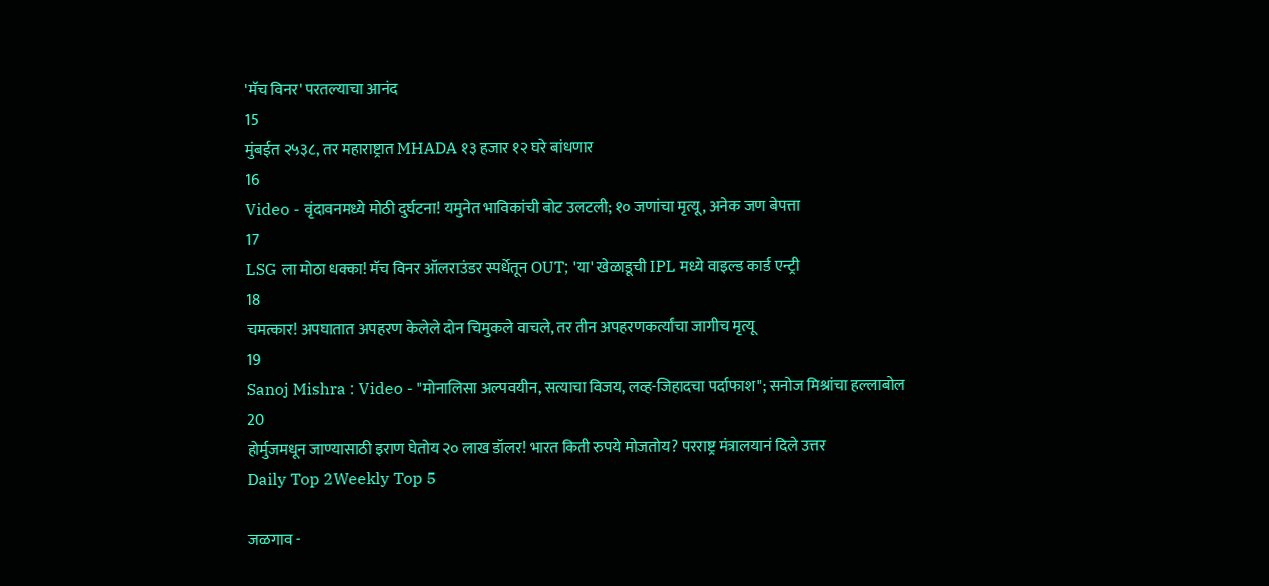'मॅच विनर' परतल्याचा आनंद
15
मुंबईत २५३८, तर महाराष्ट्रात MHADA १३ हजार १२ घरे बांधणार
16
Video - वृंदावनमध्ये मोठी दुर्घटना! यमुनेत भाविकांची बोट उलटली; १० जणांचा मृत्यू, अनेक जण बेपत्ता
17
LSG ला मोठा धक्का! मॅच विनर ऑलराउंडर स्पर्धेतून OUT; 'या' खेळाडूची IPL मध्ये वाइल्ड कार्ड एन्ट्री
18
चमत्कार! अपघातात अपहरण केलेले दोन चिमुकले वाचले, तर तीन अपहरणकर्त्यांचा जागीच मृत्यू
19
Sanoj Mishra : Video - "मोनालिसा अल्पवयीन, सत्याचा विजय, लव्ह-जिहादचा पर्दाफाश"; सनोज मिश्रांचा हल्लाबोल
20
होर्मुजमधून जाण्यासाठी इराण घेतोय २० लाख डॉलर! भारत किती रुपये मोजतोय? परराष्ट्र मंत्रालयानं दिले उत्तर
Daily Top 2Weekly Top 5

जळगाव -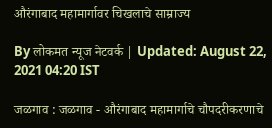औरंगाबाद महामार्गावर चिखलाचे साम्राज्य

By लोकमत न्यूज नेटवर्क | Updated: August 22, 2021 04:20 IST

जळगाव : जळगाव - औरंगाबाद महामार्गाचे चौपदरीकरणाचे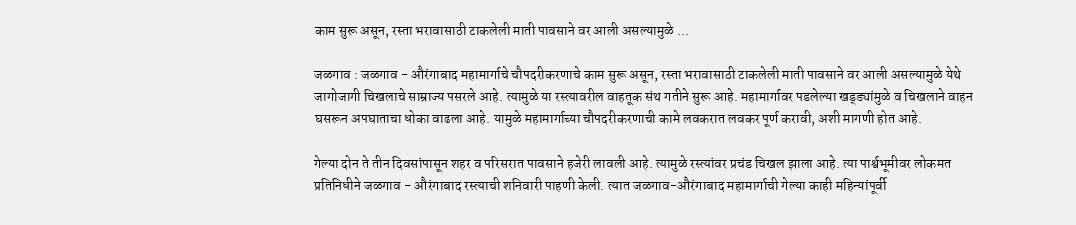काम सुरू असून, रस्ता भरावासाठी टाकलेली माती पावसाने वर आली असल्यामुळे ...

जळगाव : जळगाव - औरंगाबाद महामार्गाचे चौपदरीकरणाचे काम सुरू असून, रस्ता भरावासाठी टाकलेली माती पावसाने वर आली असल्यामुळे येथे जागोजागी चिखलाचे साम्राज्य पसरले आहे. त्यामुळे या रस्त्यावरील वाहतूक संथ गतीने सुरू आहे. महामार्गावर पडलेल्या खड्ड्यांमुळे व चिखलाने वाहन घसरून अपघाताचा धोका वाढला आहे. यामुळे महामार्गाच्या चौपदरीकरणाची कामे लवकरात लवकर पूर्ण करावी, अशी मागणी होत आहे.

गेल्या दोन ते तीन दिवसांपासून शहर व परिसरात पावसाने हजेरी लावली आहे. त्यामुळे रस्त्यांवर प्रचंड चिखल झाला आहे. त्या पार्श्वभूमीवर लोकमत प्रतिनिधीने जळगाव - औरंगाबाद रस्त्याची शनिवारी पाहणी केली. त्यात जळगाव-औरंगाबाद महामार्गाची गेल्या काही महिन्यांपूर्वी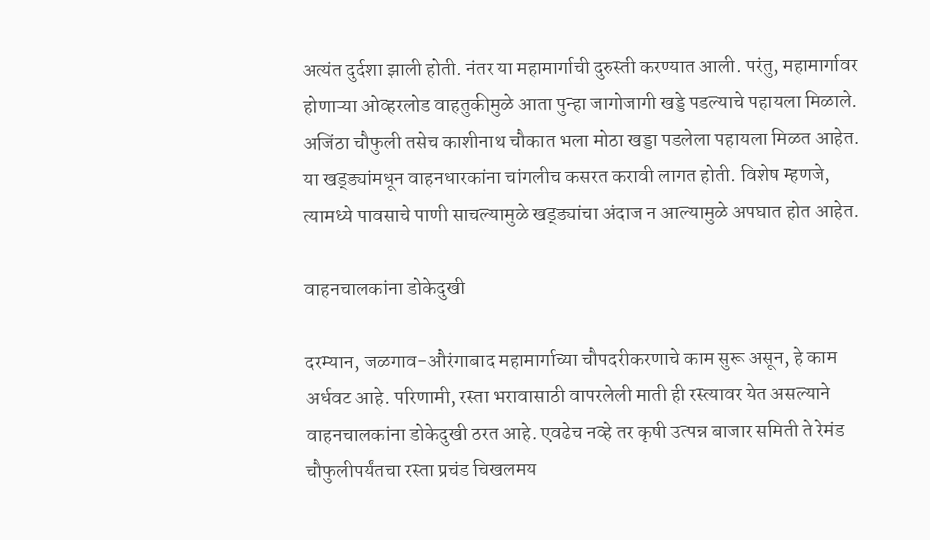अत्यंत दुर्दशा झाली होती. नंतर या महामार्गाची दुरुस्ती करण्यात आली. परंतु, महामार्गावर होणाऱ्या ओव्हरलोड वाहतुकीमुळे आता पुन्हा जागोजागी खड्डे पडल्याचे पहायला मिळाले. अजिंठा चौफुली तसेच काशीनाथ चौकात भला मोठा खड्डा पडलेला पहायला मिळत आहेत. या खड्ड्यांमधून वाहनधारकांना चांगलीच कसरत करावी लागत होती. विशेष म्हणजे, त्यामध्ये पावसाचे पाणी साचल्यामुळे खड्ड्यांचा अंदाज न आल्यामुळे अपघात होत आहेत.

वाहनचालकांना डोकेदुखी

दरम्यान, जळगाव-औरंगाबाद महामार्गाच्या चौपदरीकरणाचे काम सुरू असून, हे काम अर्धवट आहे. परिणामी, रस्ता भरावासाठी वापरलेली माती ही रस्त्यावर येत असल्याने वाहनचालकांना डोकेदुखी ठरत आहे. एवढेच नव्हे तर कृषी उत्पन्न बाजार समिती ते रेमंड चौफुलीपर्यंतचा रस्ता प्रचंड चिखलमय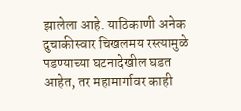झालेला आहे. याठिकाणी अनेक दुचाकीस्वार चिखलमय रस्त्यामुळे पडण्याच्या घटनादेखील घडत आहेत, तर महामार्गावर काही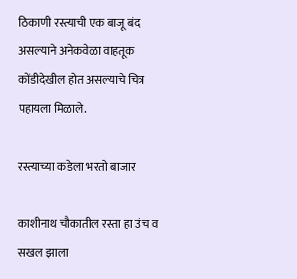ठिकाणी रस्त्याची एक बाजू बंद असल्याने अनेकवेळा वाहतूक कोंडीदेखील होत असल्याचे चित्र पहायला मिळाले.

रस्त्याच्या कडेला भरतो बाजार

काशीनाथ चौकातील रस्ता हा उंच व सखल झाला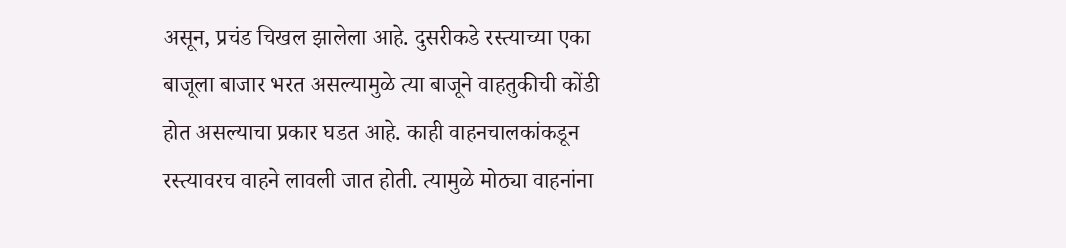असून, प्रचंड चिखल झालेला आहे. दुसरीकडे रस्त्याच्या एका बाजूला बाजार भरत असल्यामुळे त्या बाजूने वाहतुकीची कोंडी होत असल्याचा प्रकार घडत आहे. काही वाहनचालकांकडून रस्त्यावरच वाहने लावली जात होती. त्यामुळे मोठ्या वाहनांना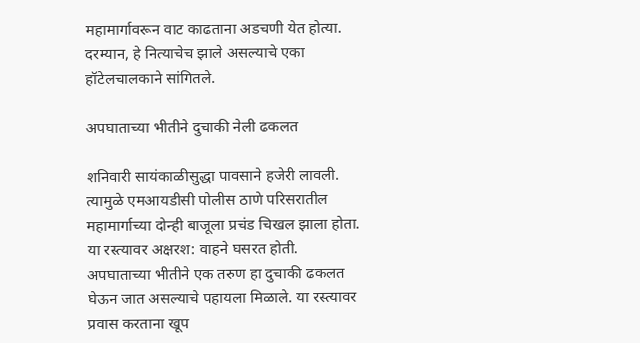महामार्गावरून वाट काढताना अडचणी येत होत्या. दरम्यान, हे नित्याचेच झाले असल्याचे एका हॉटेलचालकाने सांगितले.

अपघाताच्या भीतीने दुचाकी नेली ढकलत

शनिवारी सायंकाळीसुद्धा पावसाने हजेरी लावली. त्यामुळे एमआयडीसी पोलीस ठाणे परिसरातील महामार्गाच्या दोन्ही बाजूला प्रचंड चिखल झाला होता. या रस्त्यावर अक्षरश: वाहने घसरत होती. अपघाताच्या भीतीने एक तरुण हा दुचाकी ढकलत घेऊन जात असल्याचे पहायला मिळाले. या रस्त्यावर प्रवास करताना खूप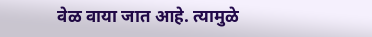वेळ वाया जात आहे. त्यामुळे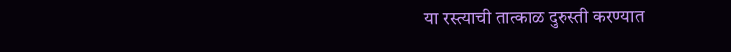या रस्त्याची तात्काळ दुरुस्ती करण्यात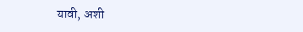यावी, अशी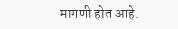मागणी होत आहे.